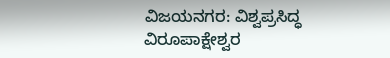ವಿಜಯನಗರ: ವಿಶ್ವಪ್ರಸಿದ್ಧ ವಿರೂಪಾಕ್ಷೇಶ್ವರ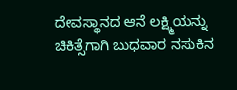ದೇವಸ್ಥಾನದ ಆನೆ ಲಕ್ಷ್ಮಿಯನ್ನು ಚಿಕಿತ್ಸೆಗಾಗಿ ಬುಧವಾರ ನಸುಕಿನ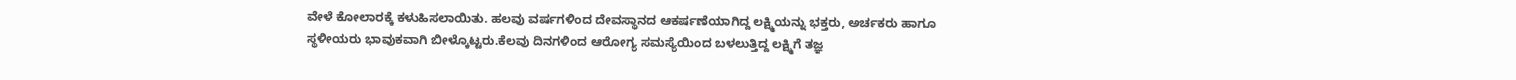ವೇಳೆ ಕೋಲಾರಕ್ಕೆ ಕಳುಹಿಸಲಾಯಿತು. ಹಲವು ವರ್ಷಗಳಿಂದ ದೇವಸ್ಥಾನದ ಆಕರ್ಷಣೆಯಾಗಿದ್ದ ಲಕ್ಷ್ಮಿಯನ್ನು ಭಕ್ತರು, ಅರ್ಚಕರು ಹಾಗೂ ಸ್ಥಳೀಯರು ಭಾವುಕವಾಗಿ ಬೀಳ್ಕೊಟ್ಟರು.ಕೆಲವು ದಿನಗಳಿಂದ ಆರೋಗ್ಯ ಸಮಸ್ಯೆಯಿಂದ ಬಳಲುತ್ತಿದ್ದ ಲಕ್ಷ್ಮಿಗೆ ತಜ್ಞ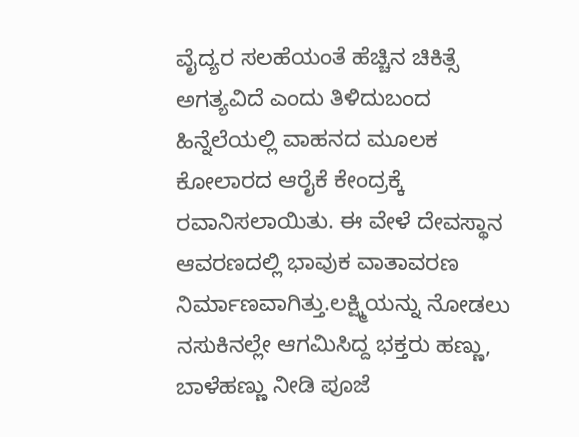ವೈದ್ಯರ ಸಲಹೆಯಂತೆ ಹೆಚ್ಚಿನ ಚಿಕಿತ್ಸೆ ಅಗತ್ಯವಿದೆ ಎಂದು ತಿಳಿದುಬಂದ ಹಿನ್ನೆಲೆಯಲ್ಲಿ ವಾಹನದ ಮೂಲಕ ಕೋಲಾರದ ಆರೈಕೆ ಕೇಂದ್ರಕ್ಕೆ ರವಾನಿಸಲಾಯಿತು. ಈ ವೇಳೆ ದೇವಸ್ಥಾನ ಆವರಣದಲ್ಲಿ ಭಾವುಕ ವಾತಾವರಣ ನಿರ್ಮಾಣವಾಗಿತ್ತು.ಲಕ್ಷ್ಮಿಯನ್ನು ನೋಡಲು ನಸುಕಿನಲ್ಲೇ ಆಗಮಿಸಿದ್ದ ಭಕ್ತರು ಹಣ್ಣು, ಬಾಳೆಹಣ್ಣು ನೀಡಿ ಪೂಜೆ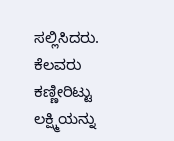ಸಲ್ಲಿಸಿದರು. ಕೆಲವರು ಕಣ್ಣೀರಿಟ್ಟು ಲಕ್ಷ್ಮಿಯನ್ನು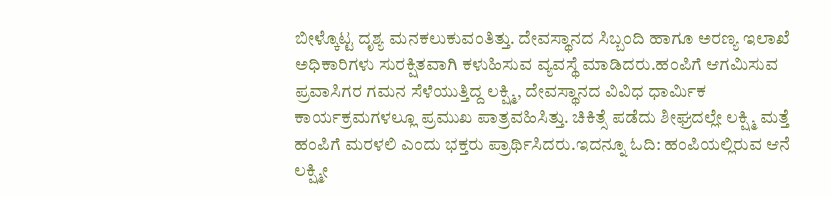ಬೀಳ್ಕೊಟ್ಟ ದೃಶ್ಯ ಮನಕಲುಕುವಂತಿತ್ತು. ದೇವಸ್ಥಾನದ ಸಿಬ್ಬಂದಿ ಹಾಗೂ ಅರಣ್ಯ ಇಲಾಖೆ ಅಧಿಕಾರಿಗಳು ಸುರಕ್ಷಿತವಾಗಿ ಕಳುಹಿಸುವ ವ್ಯವಸ್ಥೆ ಮಾಡಿದರು.ಹಂಪಿಗೆ ಆಗಮಿಸುವ ಪ್ರವಾಸಿಗರ ಗಮನ ಸೆಳೆಯುತ್ತಿದ್ದ ಲಕ್ಷ್ಮಿ, ದೇವಸ್ಥಾನದ ವಿವಿಧ ಧಾರ್ಮಿಕ ಕಾರ್ಯಕ್ರಮಗಳಲ್ಲೂ ಪ್ರಮುಖ ಪಾತ್ರವಹಿಸಿತ್ತು. ಚಿಕಿತ್ಸೆ ಪಡೆದು ಶೀಘ್ರದಲ್ಲೇ ಲಕ್ಷ್ಮಿ ಮತ್ತೆ ಹಂಪಿಗೆ ಮರಳಲಿ ಎಂದು ಭಕ್ತರು ಪ್ರಾರ್ಥಿಸಿದರು.ಇದನ್ನೂ ಓದಿ: ಹಂಪಿಯಲ್ಲಿರುವ ಆನೆ ಲಕ್ಷ್ಮೀ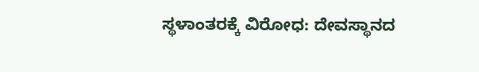ಸ್ಥಳಾಂತರಕ್ಕೆ ವಿರೋಧ: ದೇವಸ್ಥಾನದ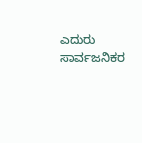ಎದುರು ಸಾರ್ವಜನಿಕರ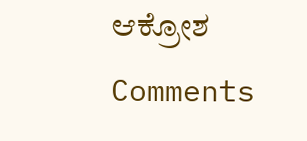ಆಕ್ರೋಶ
Comments